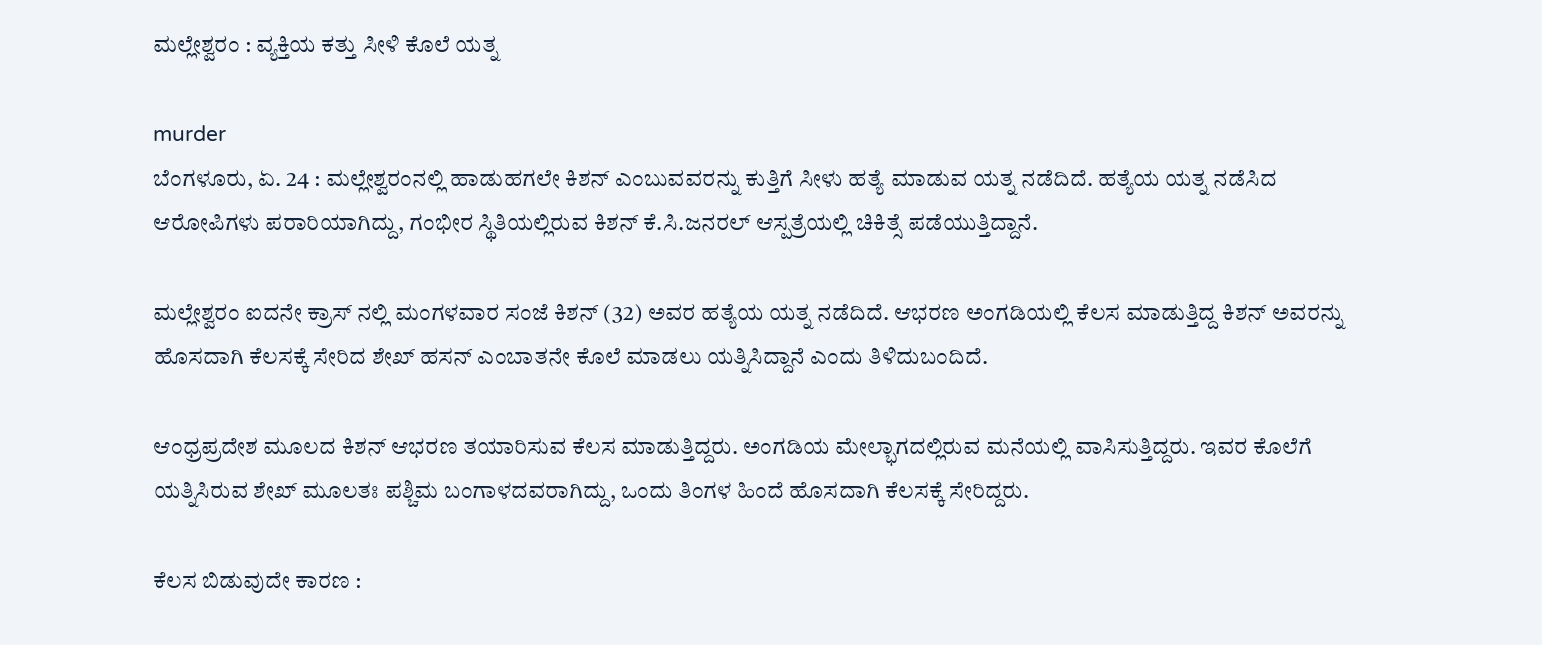ಮಲ್ಲೇಶ್ವರಂ : ವ್ಯಕ್ತಿಯ ಕತ್ತು ಸೀಳಿ ಕೊಲೆ ಯತ್ನ

murder
ಬೆಂಗಳೂರು, ಏ. 24 : ಮಲ್ಲೇಶ್ವರಂನಲ್ಲಿ ಹಾಡುಹಗಲೇ ಕಿಶನ್ ಎಂಬುವವರನ್ನು ಕುತ್ತಿಗೆ ಸೀಳು ಹತ್ಯೆ ಮಾಡುವ ಯತ್ನ ನಡೆದಿದೆ. ಹತ್ಯೆಯ ಯತ್ನ ನಡೆಸಿದ ಆರೋಪಿಗಳು ಪರಾರಿಯಾಗಿದ್ದು, ಗಂಭೀರ ಸ್ಥಿತಿಯಲ್ಲಿರುವ ಕಿಶನ್ ಕೆ.ಸಿ.ಜನರಲ್ ಆಸ್ಪತ್ರೆಯಲ್ಲಿ ಚಿಕಿತ್ಸೆ ಪಡೆಯುತ್ತಿದ್ದಾನೆ.

ಮಲ್ಲೇಶ್ವರಂ ಐದನೇ ಕ್ರಾಸ್ ನಲ್ಲಿ ಮಂಗಳವಾರ ಸಂಜೆ ಕಿಶನ್ (32) ಅವರ ಹತ್ಯೆಯ ಯತ್ನ ನಡೆದಿದೆ. ಆಭರಣ ಅಂಗಡಿಯಲ್ಲಿ ಕೆಲಸ ಮಾಡುತ್ತಿದ್ದ ಕಿಶನ್ ಅವರನ್ನು ಹೊಸದಾಗಿ ಕೆಲಸಕ್ಕೆ ಸೇರಿದ ಶೇಖ್ ಹಸನ್ ಎಂಬಾತನೇ ಕೊಲೆ ಮಾಡಲು ಯತ್ನಿಸಿದ್ದಾನೆ ಎಂದು ತಿಳಿದುಬಂದಿದೆ.

ಆಂಧ್ರಪ್ರದೇಶ ಮೂಲದ ಕಿಶನ್ ಆಭರಣ ತಯಾರಿಸುವ ಕೆಲಸ ಮಾಡುತ್ತಿದ್ದರು. ಅಂಗಡಿಯ ಮೇಲ್ಭಾಗದಲ್ಲಿರುವ ಮನೆಯಲ್ಲಿ ವಾಸಿಸುತ್ತಿದ್ದರು. ಇವರ ಕೊಲೆಗೆ ಯತ್ನಿಸಿರುವ ಶೇಖ್ ಮೂಲತಃ ಪಶ್ಚಿಮ ಬಂಗಾಳದವರಾಗಿದ್ದು, ಒಂದು ತಿಂಗಳ ಹಿಂದೆ ಹೊಸದಾಗಿ ಕೆಲಸಕ್ಕೆ ಸೇರಿದ್ದರು.

ಕೆಲಸ ಬಿಡುವುದೇ ಕಾರಣ :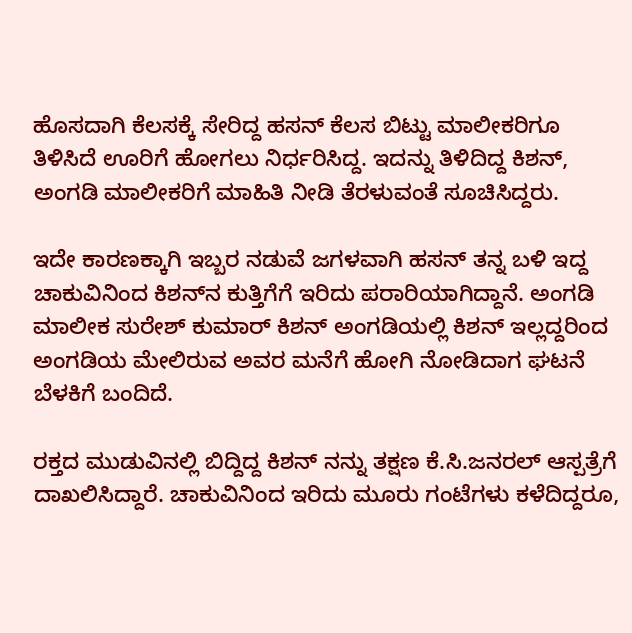ಹೊಸದಾಗಿ ಕೆಲಸಕ್ಕೆ ಸೇರಿದ್ದ ಹಸನ್ ಕೆಲಸ ಬಿಟ್ಟು ಮಾಲೀಕರಿಗೂ ತಿಳಿಸಿದೆ ಊರಿಗೆ ಹೋಗಲು ನಿರ್ಧರಿಸಿದ್ದ. ಇದನ್ನು ತಿಳಿದಿದ್ದ ಕಿಶನ್, ಅಂಗಡಿ ಮಾಲೀಕರಿಗೆ ಮಾಹಿತಿ ನೀಡಿ ತೆರಳುವಂತೆ ಸೂಚಿಸಿದ್ದರು.

ಇದೇ ಕಾರಣಕ್ಕಾಗಿ ಇಬ್ಬರ ನಡುವೆ ಜಗಳವಾಗಿ ಹಸನ್ ತನ್ನ ಬಳಿ ಇದ್ದ ಚಾಕುವಿನಿಂದ ಕಿಶನ್‌ನ ಕುತ್ತಿಗೆಗೆ ಇರಿದು ಪರಾರಿಯಾಗಿದ್ದಾನೆ. ಅಂಗಡಿ ಮಾಲೀಕ ಸುರೇಶ್‌ ಕುಮಾರ್ ಕಿಶನ್ ಅಂಗಡಿಯಲ್ಲಿ ಕಿಶನ್ ಇಲ್ಲದ್ದರಿಂದ ಅಂಗಡಿಯ ಮೇಲಿರುವ ಅವರ ಮನೆಗೆ ಹೋಗಿ ನೋಡಿದಾಗ ಘಟನೆ ಬೆಳಕಿಗೆ ಬಂದಿದೆ.

ರಕ್ತದ ಮುಡುವಿನಲ್ಲಿ ಬಿದ್ದಿದ್ದ ಕಿಶನ್ ನನ್ನು ತಕ್ಷಣ ಕೆ.ಸಿ.ಜನರಲ್ ಆಸ್ಪತ್ರೆಗೆ ದಾಖಲಿಸಿದ್ದಾರೆ. ಚಾಕುವಿನಿಂದ ಇರಿದು ಮೂರು ಗಂಟೆಗಳು ಕಳೆದಿದ್ದರೂ,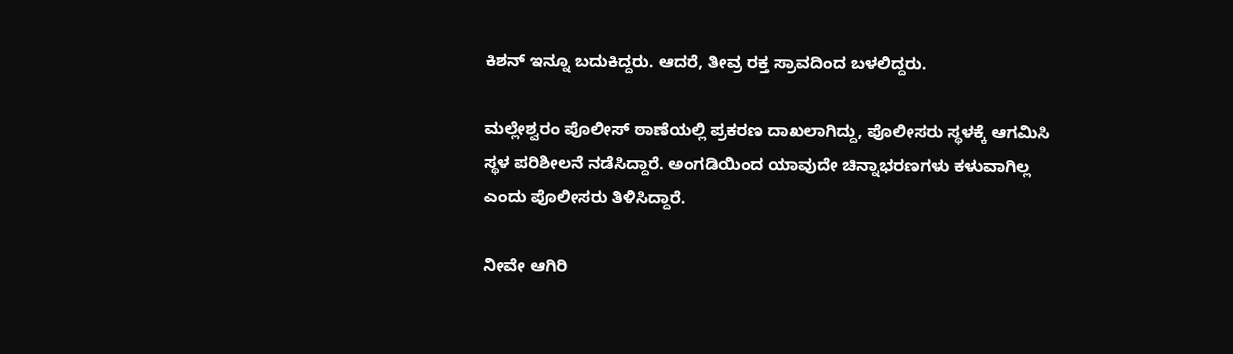ಕಿಶನ್ ಇನ್ನೂ ಬದುಕಿದ್ದರು. ಆದರೆ, ತೀವ್ರ ರಕ್ತ ಸ್ರಾವದಿಂದ ಬಳಲಿದ್ದರು.

ಮಲ್ಲೇಶ್ವರಂ ಪೊಲೀಸ್ ಠಾಣೆಯಲ್ಲಿ ಪ್ರಕರಣ ದಾಖಲಾಗಿದ್ದು, ಪೊಲೀಸರು ಸ್ಥಳಕ್ಕೆ ಆಗಮಿಸಿ ಸ್ಥಳ ಪರಿಶೀಲನೆ ನಡೆಸಿದ್ದಾರೆ. ಅಂಗಡಿಯಿಂದ ಯಾವುದೇ ಚಿನ್ನಾಭರಣಗಳು ಕಳುವಾಗಿಲ್ಲ ಎಂದು ಪೊಲೀಸರು ತಿಳಿಸಿದ್ದಾರೆ.

ನೀವೇ ಆಗಿರಿ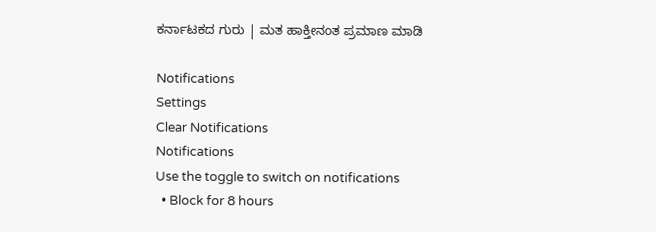ಕರ್ನಾಟಕದ ಗುರು | ಮತ ಹಾಕ್ತೀನಂತ ಪ್ರಮಾಣ ಮಾಡಿ

Notifications
Settings
Clear Notifications
Notifications
Use the toggle to switch on notifications
  • Block for 8 hours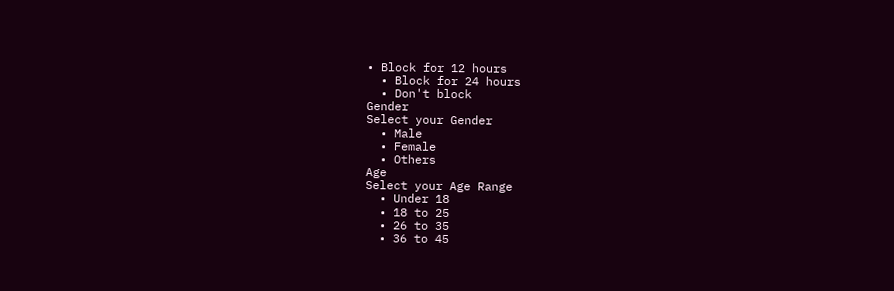• Block for 12 hours
  • Block for 24 hours
  • Don't block
Gender
Select your Gender
  • Male
  • Female
  • Others
Age
Select your Age Range
  • Under 18
  • 18 to 25
  • 26 to 35
  • 36 to 45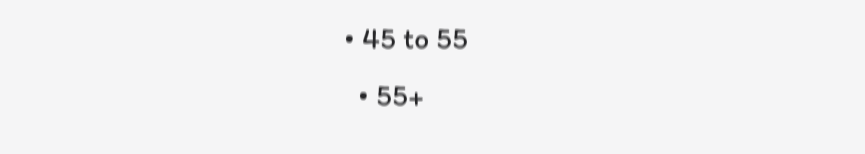• 45 to 55
  • 55+